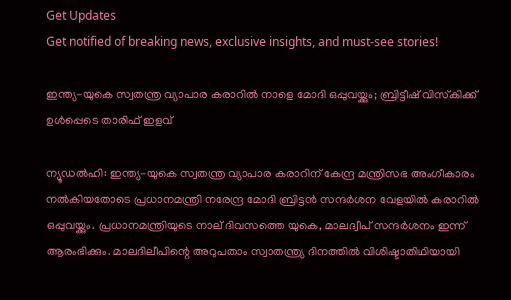Get Updates
Get notified of breaking news, exclusive insights, and must-see stories!

ഇന്ത്യ-യുകെ സ്വതന്ത്ര വ്യാപാര കരാറില്‍ നാളെ മോദി ഒപ്പുവയ്ക്കും; ബ്രിട്ടീഷ് വിസ്‌കിക്ക് ഉള്‍പ്പെടെ താരിഫ് ഇളവ്

ന്യൂഡല്‍ഹി: ഇന്ത്യ-യുകെ സ്വതന്ത്ര വ്യാപാര കരാറിന് കേന്ദ്ര മന്ത്രിസഭ അംഗീകാരം നല്‍കിയതോടെ പ്രധാനമന്ത്രി നരേന്ദ്ര മോദി ബ്രിട്ടന്‍ സന്ദര്‍ശന വേളയില്‍ കരാറില്‍ ഒപ്പുവയ്ക്കും. പ്രധാനമന്ത്രിയുടെ നാല് ദിവസത്തെ യുകെ, മാലദ്വീപ് സന്ദര്‍ശനം ഇന്ന് ആരംഭിക്കും. മാലദിലീപിന്റെ അറുപതാം സ്വാതന്ത്ര്യ ദിനത്തില്‍ വിശിഷ്ടാതിഥിയായി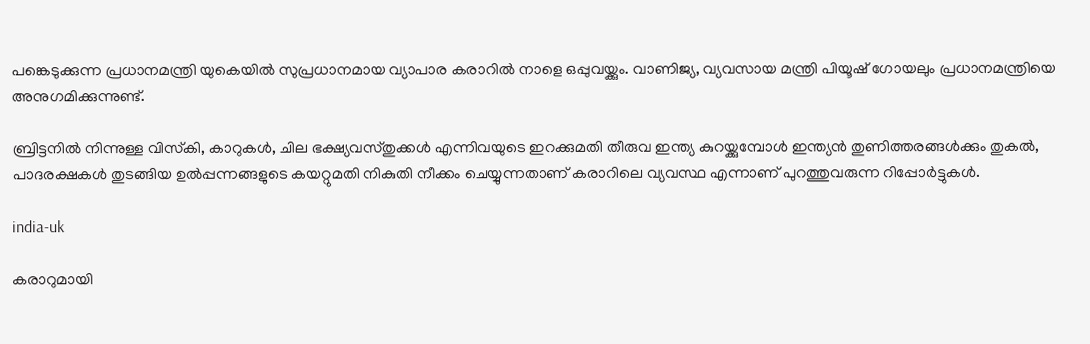പങ്കെടുക്കുന്ന പ്രധാനമന്ത്രി യുകെയില്‍ സുപ്രധാനമായ വ്യാപാര കരാറില്‍ നാളെ ഒപ്പുവയ്ക്കും. വാണിജ്യ, വ്യവസായ മന്ത്രി പിയൂഷ് ഗോയലും പ്രധാനമന്ത്രിയെ അനുഗമിക്കുന്നുണ്ട്.

ബ്രിട്ടനില്‍ നിന്നുള്ള വിസ്‌കി, കാറുകള്‍, ചില ഭക്ഷ്യവസ്തുക്കള്‍ എന്നിവയുടെ ഇറക്കുമതി തീരുവ ഇന്ത്യ കുറയ്ക്കുമ്പോള്‍ ഇന്ത്യന്‍ തുണിത്തരങ്ങള്‍ക്കും തുകല്‍, പാദരക്ഷകള്‍ തുടങ്ങിയ ഉല്‍പ്പന്നങ്ങളുടെ കയറ്റുമതി നികുതി നീക്കം ചെയ്യുന്നതാണ് കരാറിലെ വ്യവസ്ഥ എന്നാണ് പുറത്തുവരുന്ന റിപ്പോര്‍ട്ടുകള്‍.

india-uk

കരാറുമായി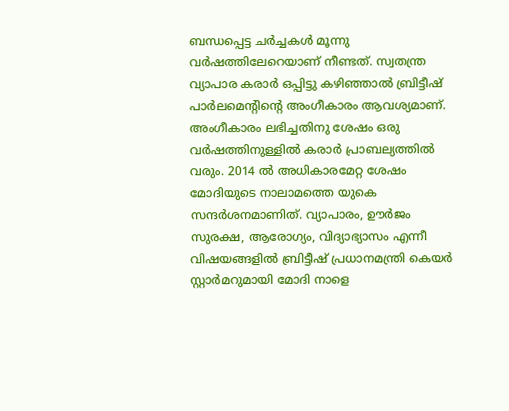ബന്ധപ്പെട്ട ചര്‍ച്ചകള്‍ മൂന്നു വര്‍ഷത്തിലേറെയാണ് നീണ്ടത്. സ്വതന്ത്ര വ്യാപാര കരാര്‍ ഒപ്പിട്ടു കഴിഞ്ഞാല്‍ ബ്രിട്ടീഷ് പാര്‍ലമെന്റിന്റെ അംഗീകാരം ആവശ്യമാണ്. അംഗീകാരം ലഭിച്ചതിനു ശേഷം ഒരു വര്‍ഷത്തിനുള്ളില്‍ കരാര്‍ പ്രാബല്യത്തില്‍ വരും. 2014 ല്‍ അധികാരമേറ്റ ശേഷം മോദിയുടെ നാലാമത്തെ യുകെ സന്ദര്‍ശനമാണിത്. വ്യാപാരം, ഊര്‍ജം സുരക്ഷ, ആരോഗ്യം, വിദ്യാഭ്യാസം എന്നീ വിഷയങ്ങളില്‍ ബ്രിട്ടീഷ് പ്രധാനമന്ത്രി കെയര്‍ സ്റ്റാര്‍മറുമായി മോദി നാളെ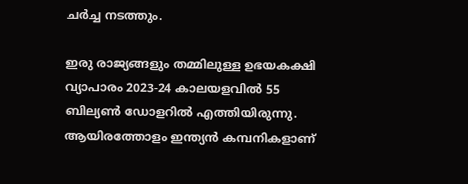ചര്‍ച്ച നടത്തും.

ഇരു രാജ്യങ്ങളും തമ്മിലുള്ള ഉഭയകക്ഷി വ്യാപാരം 2023-24 കാലയളവില്‍ 55 ബില്യണ്‍ ഡോളറില്‍ എത്തിയിരുന്നു. ആയിരത്തോളം ഇന്ത്യന്‍ കമ്പനികളാണ്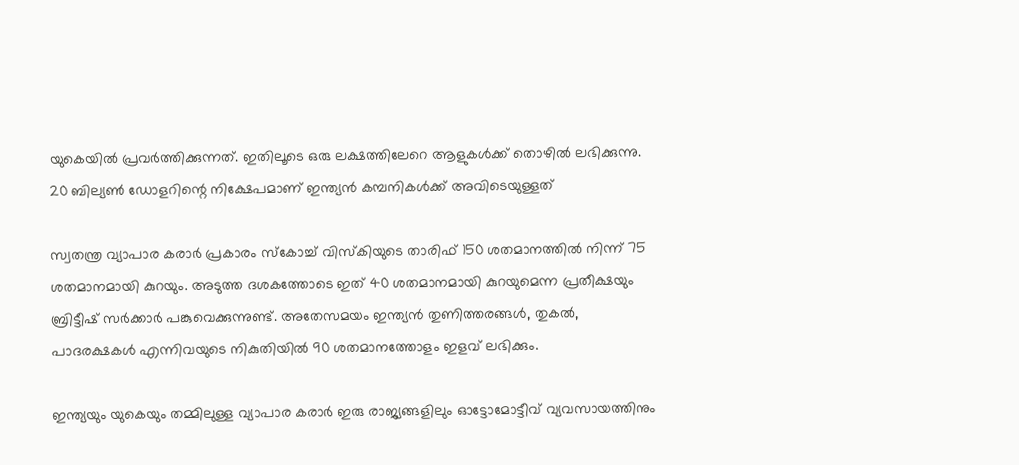യുകെയില്‍ പ്രവര്‍ത്തിക്കുന്നത്. ഇതിലൂടെ ഒരു ലക്ഷത്തിലേറെ ആളുകള്‍ക്ക് തൊഴില്‍ ലഭിക്കുന്നു. 20 ബില്യണ്‍ ഡോളറിന്റെ നിക്ഷേപമാണ് ഇന്ത്യന്‍ കമ്പനികള്‍ക്ക് അവിടെയുള്ളത്

സ്വതന്ത്ര വ്യാപാര കരാര്‍ പ്രകാരം സ്‌കോച്ച് വിസ്‌കിയുടെ താരിഫ് 150 ശതമാനത്തില്‍ നിന്ന് 75 ശതമാനമായി കുറയും. അടുത്ത ദശകത്തോടെ ഇത് 40 ശതമാനമായി കുറയുമെന്ന പ്രതീക്ഷയും ബ്രിട്ടീഷ് സര്‍ക്കാര്‍ പങ്കുവെക്കുന്നുണ്ട്. അതേസമയം ഇന്ത്യന്‍ തുണിത്തരങ്ങള്‍, തുകല്‍, പാദരക്ഷകള്‍ എന്നിവയുടെ നികുതിയില്‍ 90 ശതമാനത്തോളം ഇളവ് ലഭിക്കും.

ഇന്ത്യയും യുകെയും തമ്മിലുള്ള വ്യാപാര കരാര്‍ ഇരു രാജ്യങ്ങളിലും ഓട്ടോമോട്ടീവ് വ്യവസായത്തിനും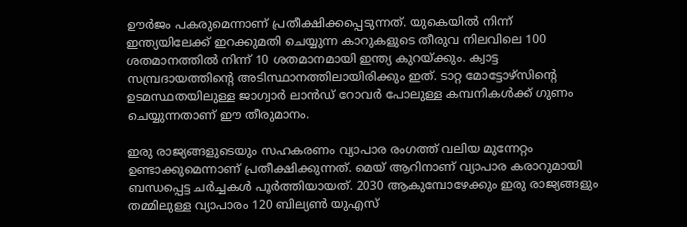ഊര്‍ജം പകരുമെന്നാണ് പ്രതീക്ഷിക്കപ്പെടുന്നത്. യുകെയില്‍ നിന്ന് ഇന്ത്യയിലേക്ക് ഇറക്കുമതി ചെയ്യുന്ന കാറുകളുടെ തീരുവ നിലവിലെ 100 ശതമാനത്തില്‍ നിന്ന് 10 ശതമാനമായി ഇന്ത്യ കുറയ്ക്കും. ക്വാട്ട സമ്പ്രദായത്തിന്റെ അടിസ്ഥാനത്തിലായിരിക്കും ഇത്. ടാറ്റ മോട്ടോഴ്സിന്റെ ഉടമസ്ഥതയിലുള്ള ജാഗ്വാര്‍ ലാന്‍ഡ് റോവര്‍ പോലുള്ള കമ്പനികള്‍ക്ക് ഗുണം ചെയ്യുന്നതാണ് ഈ തീരുമാനം.

ഇരു രാജ്യങ്ങളുടെയും സഹകരണം വ്യാപാര രംഗത്ത് വലിയ മുന്നേറ്റം ഉണ്ടാക്കുമെന്നാണ് പ്രതീക്ഷിക്കുന്നത്. മെയ് ആറിനാണ് വ്യാപാര കരാറുമായി ബന്ധപ്പെട്ട ചര്‍ച്ചകള്‍ പൂര്‍ത്തിയായത്. 2030 ആകുമ്പോഴേക്കും ഇരു രാജ്യങ്ങളും തമ്മിലുള്ള വ്യാപാരം 120 ബില്യണ്‍ യുഎസ്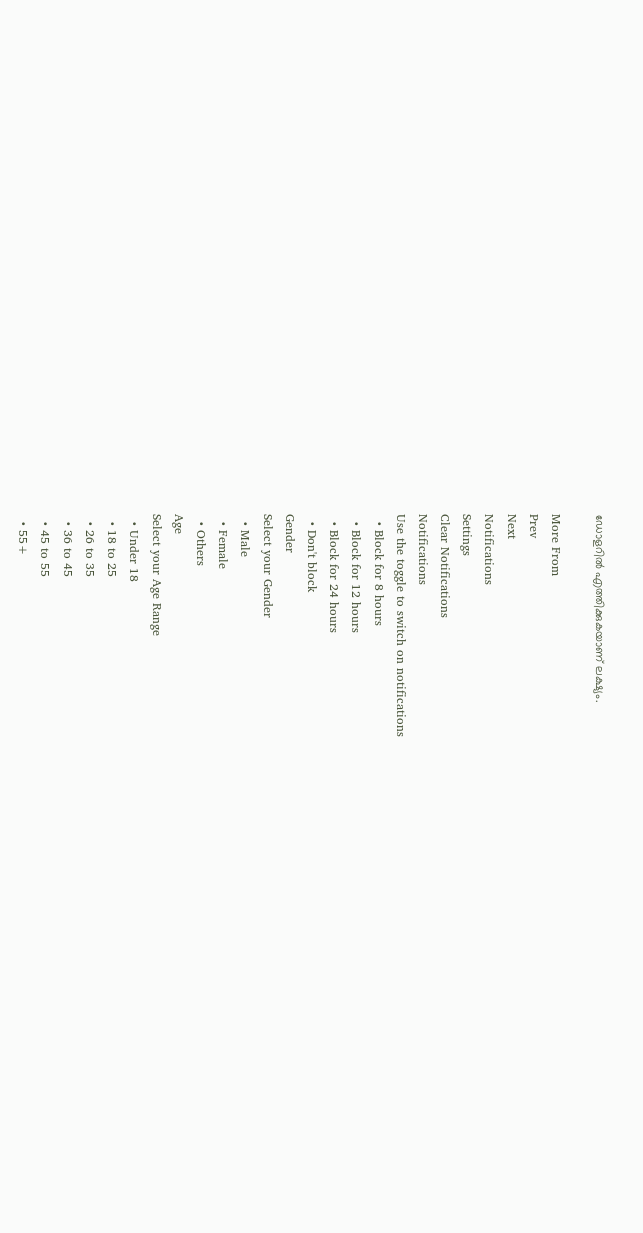ഡോളറില്‍ എത്തിക്കുകയാണ് ലക്ഷ്യം.

More From
Prev
Next
Notifications
Settings
Clear Notifications
Notifications
Use the toggle to switch on notifications
  • Block for 8 hours
  • Block for 12 hours
  • Block for 24 hours
  • Don't block
Gender
Select your Gender
  • Male
  • Female
  • Others
Age
Select your Age Range
  • Under 18
  • 18 to 25
  • 26 to 35
  • 36 to 45
  • 45 to 55
  • 55+